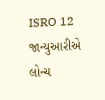ISRO 12 જાન્યુઆરીએ લોન્ચ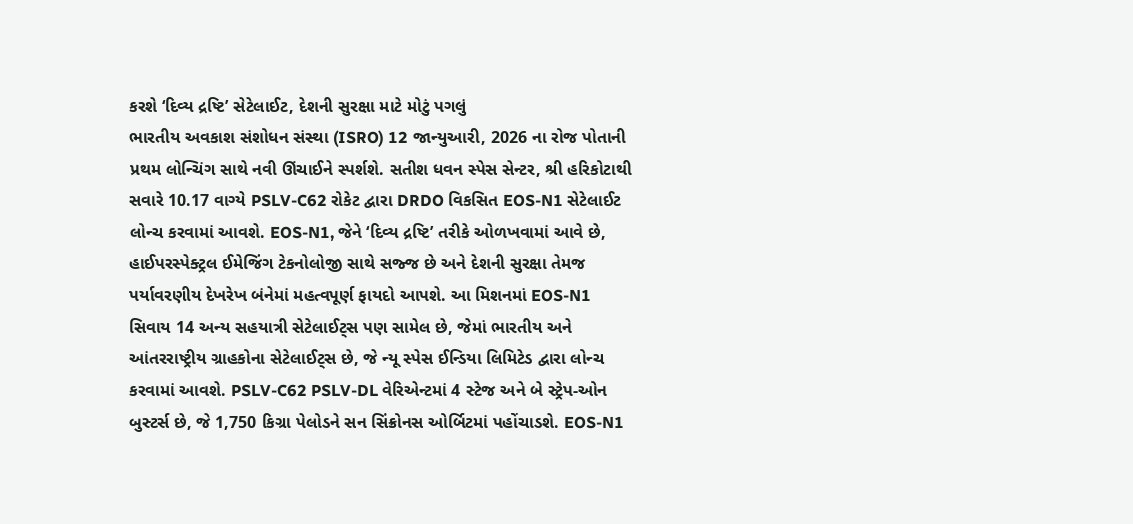કરશે ‘દિવ્ય દ્રષ્ટિ’ સેટેલાઈટ, દેશની સુરક્ષા માટે મોટું પગલું
ભારતીય અવકાશ સંશોધન સંસ્થા (ISRO) 12 જાન્યુઆરી, 2026 ના રોજ પોતાની પ્રથમ લોન્ચિંગ સાથે નવી ઊંચાઈને સ્પર્શશે. સતીશ ધવન સ્પેસ સેન્ટર, શ્રી હરિકોટાથી સવારે 10.17 વાગ્યે PSLV-C62 રોકેટ દ્વારા DRDO વિકસિત EOS-N1 સેટેલાઈટ લોન્ચ કરવામાં આવશે. EOS-N1, જેને ‘દિવ્ય દ્રષ્ટિ’ તરીકે ઓળખવામાં આવે છે, હાઈપરસ્પેક્ટ્રલ ઈમેજિંગ ટેકનોલોજી સાથે સજ્જ છે અને દેશની સુરક્ષા તેમજ પર્યાવરણીય દેખરેખ બંનેમાં મહત્વપૂર્ણ ફાયદો આપશે. આ મિશનમાં EOS-N1 સિવાય 14 અન્ય સહયાત્રી સેટેલાઈટ્સ પણ સામેલ છે, જેમાં ભારતીય અને આંતરરાષ્ટ્રીય ગ્રાહકોના સેટેલાઈટ્સ છે, જે ન્યૂ સ્પેસ ઈન્ડિયા લિમિટેડ દ્વારા લોન્ચ કરવામાં આવશે. PSLV-C62 PSLV-DL વેરિએન્ટમાં 4 સ્ટેજ અને બે સ્ટ્રેપ-ઓન બુસ્ટર્સ છે, જે 1,750 કિગ્રા પેલોડને સન સિંક્રોનસ ઓર્બિટમાં પહોંચાડશે. EOS-N1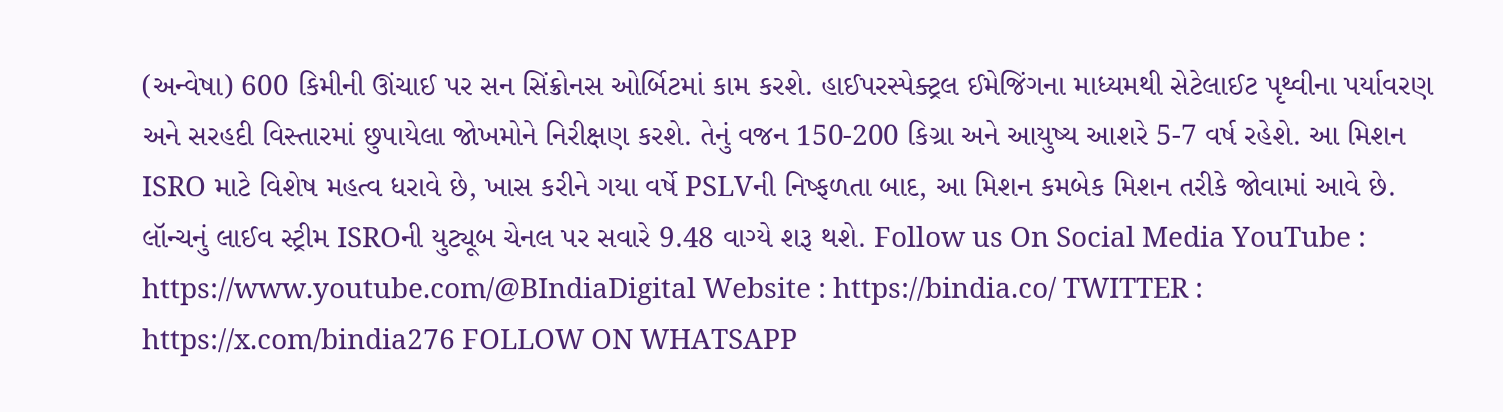(અન્વેષા) 600 કિમીની ઊંચાઈ પર સન સિંક્રોનસ ઓર્બિટમાં કામ કરશે. હાઈપરસ્પેક્ટ્રલ ઈમેજિંગના માધ્યમથી સેટેલાઈટ પૃથ્વીના પર્યાવરણ અને સરહદી વિસ્તારમાં છુપાયેલા જોખમોને નિરીક્ષણ કરશે. તેનું વજન 150-200 કિગ્રા અને આયુષ્ય આશરે 5-7 વર્ષ રહેશે. આ મિશન ISRO માટે વિશેષ મહત્વ ધરાવે છે, ખાસ કરીને ગયા વર્ષે PSLVની નિષ્ફળતા બાદ, આ મિશન કમબેક મિશન તરીકે જોવામાં આવે છે. લૉન્ચનું લાઈવ સ્ટ્રીમ ISROની યુટ્યૂબ ચેનલ પર સવારે 9.48 વાગ્યે શરૂ થશે. Follow us On Social Media YouTube : https://www.youtube.com/@BIndiaDigital Website : https://bindia.co/ TWITTER : https://x.com/bindia276 FOLLOW ON WHATSAPP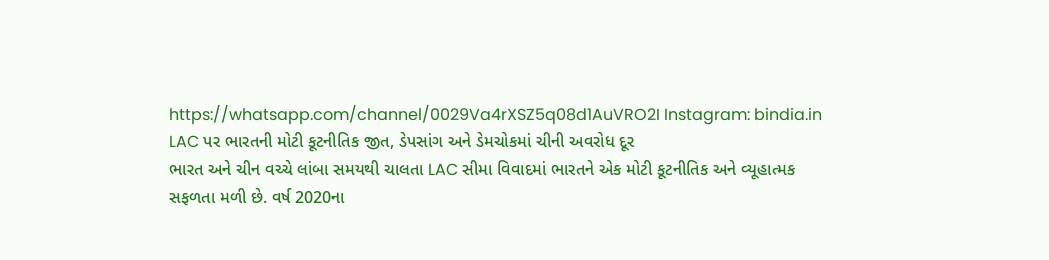https://whatsapp.com/channel/0029Va4rXSZ5q08d1AuVRO2I Instagram: bindia.in
LAC પર ભારતની મોટી કૂટનીતિક જીત, ડેપસાંગ અને ડેમચોકમાં ચીની અવરોધ દૂર
ભારત અને ચીન વચ્ચે લાંબા સમયથી ચાલતા LAC સીમા વિવાદમાં ભારતને એક મોટી કૂટનીતિક અને વ્યૂહાત્મક સફળતા મળી છે. વર્ષ 2020ના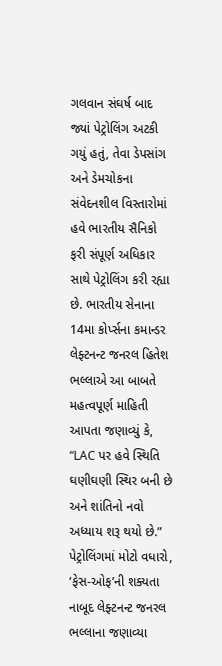ગલવાન સંઘર્ષ બાદ જ્યાં પેટ્રોલિંગ અટકી ગયું હતું, તેવા ડેપસાંગ અને ડેમચોકના સંવેદનશીલ વિસ્તારોમાં હવે ભારતીય સૈનિકો ફરી સંપૂર્ણ અધિકાર સાથે પેટ્રોલિંગ કરી રહ્યા છે. ભારતીય સેનાના 14મા કોર્પ્સના કમાન્ડર લેફ્ટનન્ટ જનરલ હિતેશ ભલ્લાએ આ બાબતે મહત્વપૂર્ણ માહિતી આપતા જણાવ્યું કે, “LAC પર હવે સ્થિતિ ઘણીઘણી સ્થિર બની છે અને શાંતિનો નવો અધ્યાય શરૂ થયો છે.” પેટ્રોલિંગમાં મોટો વધારો, ‘ફેસ-ઓફ’ની શક્યતા નાબૂદ લેફ્ટનન્ટ જનરલ ભલ્લાના જણાવ્યા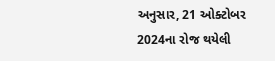અનુસાર, 21 ઓક્ટોબર 2024ના રોજ થયેલી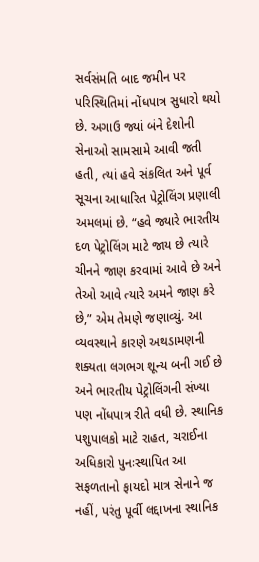સર્વસંમતિ બાદ જમીન પર પરિસ્થિતિમાં નોંધપાત્ર સુધારો થયો છે. અગાઉ જ્યાં બંને દેશોની સેનાઓ સામસામે આવી જતી હતી, ત્યાં હવે સંકલિત અને પૂર્વ સૂચના આધારિત પેટ્રોલિંગ પ્રણાલી અમલમાં છે. “હવે જ્યારે ભારતીય દળ પેટ્રોલિંગ માટે જાય છે ત્યારે ચીનને જાણ કરવામાં આવે છે અને તેઓ આવે ત્યારે અમને જાણ કરે છે,” એમ તેમણે જણાવ્યું. આ વ્યવસ્થાને કારણે અથડામણની શક્યતા લગભગ શૂન્ય બની ગઈ છે અને ભારતીય પેટ્રોલિંગની સંખ્યા પણ નોંધપાત્ર રીતે વધી છે. સ્થાનિક પશુપાલકો માટે રાહત, ચરાઈના અધિકારો પુનઃસ્થાપિત આ સફળતાનો ફાયદો માત્ર સેનાને જ નહીં, પરંતુ પૂર્વી લદ્દાખના સ્થાનિક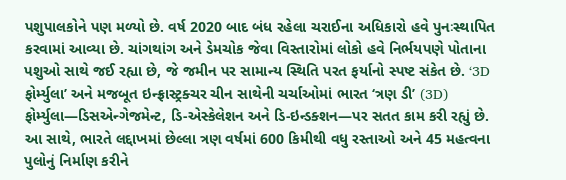પશુપાલકોને પણ મળ્યો છે. વર્ષ 2020 બાદ બંધ રહેલા ચરાઈના અધિકારો હવે પુનઃસ્થાપિત કરવામાં આવ્યા છે. ચાંગથાંગ અને ડેમચોક જેવા વિસ્તારોમાં લોકો હવે નિર્ભયપણે પોતાના પશુઓ સાથે જઈ રહ્યા છે, જે જમીન પર સામાન્ય સ્થિતિ પરત ફર્યાનો સ્પષ્ટ સંકેત છે. ‘3D ફોર્મ્યુલા’ અને મજબૂત ઇન્ફ્રાસ્ટ્રક્ચર ચીન સાથેની ચર્ચાઓમાં ભારત ‘ત્રણ ડી’ (3D) ફોર્મ્યુલા—ડિસએન્ગેજમેન્ટ, ડિ-એસ્કેલેશન અને ડિ-ઇન્ડક્શન—પર સતત કામ કરી રહ્યું છે. આ સાથે, ભારતે લદ્દાખમાં છેલ્લા ત્રણ વર્ષમાં 600 કિમીથી વધુ રસ્તાઓ અને 45 મહત્વના પુલોનું નિર્માણ કરીને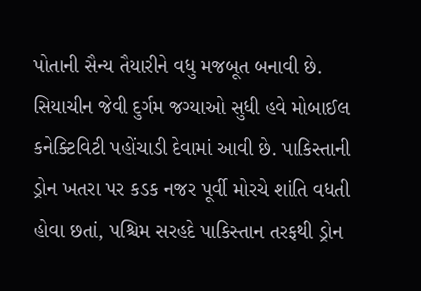પોતાની સૈન્ય તૈયારીને વધુ મજબૂત બનાવી છે. સિયાચીન જેવી દુર્ગમ જગ્યાઓ સુધી હવે મોબાઈલ કનેક્ટિવિટી પહોંચાડી દેવામાં આવી છે. પાકિસ્તાની ડ્રોન ખતરા પર કડક નજર પૂર્વી મોરચે શાંતિ વધતી હોવા છતાં, પશ્ચિમ સરહદે પાકિસ્તાન તરફથી ડ્રોન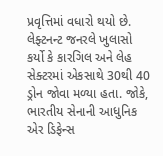પ્રવૃત્તિમાં વધારો થયો છે. લેફ્ટનન્ટ જનરલે ખુલાસો કર્યો કે કારગિલ અને લેહ સેક્ટરમાં એકસાથે 30થી 40 ડ્રોન જોવા મળ્યા હતા. જોકે, ભારતીય સેનાની આધુનિક એર ડિફેન્સ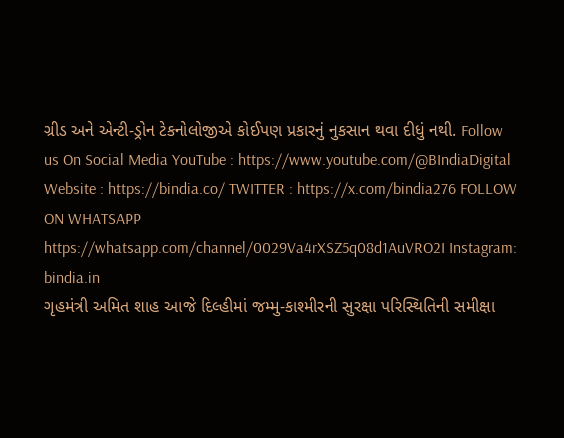ગ્રીડ અને એન્ટી-ડ્રોન ટેકનોલોજીએ કોઈપણ પ્રકારનું નુકસાન થવા દીધું નથી. Follow us On Social Media YouTube : https://www.youtube.com/@BIndiaDigital Website : https://bindia.co/ TWITTER : https://x.com/bindia276 FOLLOW ON WHATSAPP https://whatsapp.com/channel/0029Va4rXSZ5q08d1AuVRO2I Instagram: bindia.in
ગૃહમંત્રી અમિત શાહ આજે દિલ્હીમાં જમ્મુ-કાશ્મીરની સુરક્ષા પરિસ્થિતિની સમીક્ષા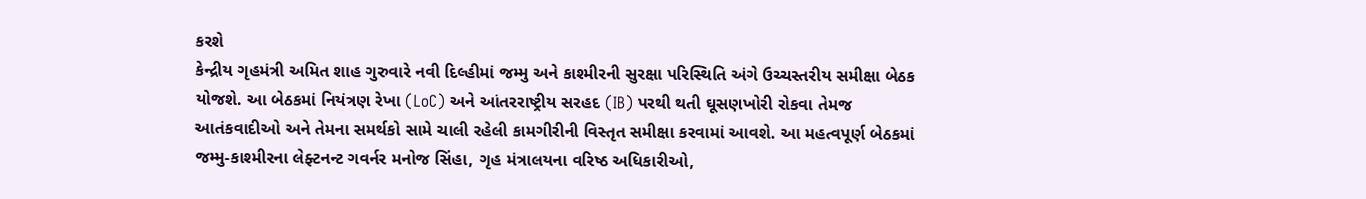કરશે
કેન્દ્રીય ગૃહમંત્રી અમિત શાહ ગુરુવારે નવી દિલ્હીમાં જમ્મુ અને કાશ્મીરની સુરક્ષા પરિસ્થિતિ અંગે ઉચ્ચસ્તરીય સમીક્ષા બેઠક યોજશે. આ બેઠકમાં નિયંત્રણ રેખા (LoC) અને આંતરરાષ્ટ્રીય સરહદ (IB) પરથી થતી ઘૂસણખોરી રોકવા તેમજ આતંકવાદીઓ અને તેમના સમર્થકો સામે ચાલી રહેલી કામગીરીની વિસ્તૃત સમીક્ષા કરવામાં આવશે. આ મહત્વપૂર્ણ બેઠકમાં જમ્મુ-કાશ્મીરના લેફ્ટનન્ટ ગવર્નર મનોજ સિંહા, ગૃહ મંત્રાલયના વરિષ્ઠ અધિકારીઓ,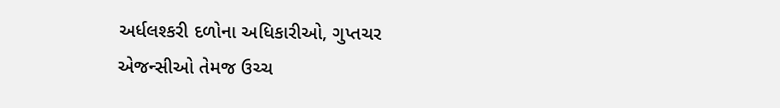અર્ધલશ્કરી દળોના અધિકારીઓ, ગુપ્તચર એજન્સીઓ તેમજ ઉચ્ચ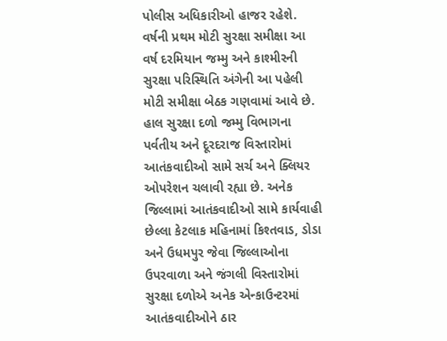પોલીસ અધિકારીઓ હાજર રહેશે. વર્ષની પ્રથમ મોટી સુરક્ષા સમીક્ષા આ વર્ષ દરમિયાન જમ્મુ અને કાશ્મીરની સુરક્ષા પરિસ્થિતિ અંગેની આ પહેલી મોટી સમીક્ષા બેઠક ગણવામાં આવે છે. હાલ સુરક્ષા દળો જમ્મુ વિભાગના પર્વતીય અને દૂરદરાજ વિસ્તારોમાં આતંકવાદીઓ સામે સર્ચ અને ક્લિયર ઓપરેશન ચલાવી રહ્યા છે. અનેક જિલ્લામાં આતંકવાદીઓ સામે કાર્યવાહી છેલ્લા કેટલાક મહિનામાં કિશ્તવાડ, ડોડા અને ઉધમપુર જેવા જિલ્લાઓના ઉપરવાળા અને જંગલી વિસ્તારોમાં સુરક્ષા દળોએ અનેક એન્કાઉન્ટરમાં આતંકવાદીઓને ઠાર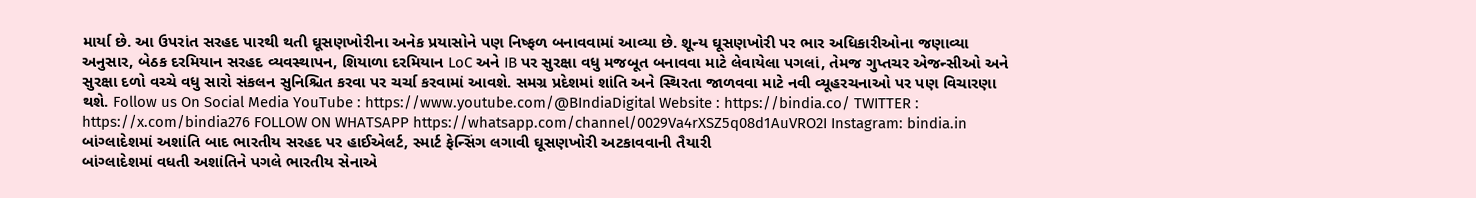માર્યા છે. આ ઉપરાંત સરહદ પારથી થતી ઘૂસણખોરીના અનેક પ્રયાસોને પણ નિષ્ફળ બનાવવામાં આવ્યા છે. શૂન્ય ઘૂસણખોરી પર ભાર અધિકારીઓના જણાવ્યા અનુસાર, બેઠક દરમિયાન સરહદ વ્યવસ્થાપન, શિયાળા દરમિયાન LoC અને IB પર સુરક્ષા વધુ મજબૂત બનાવવા માટે લેવાયેલા પગલાં, તેમજ ગુપ્તચર એજન્સીઓ અને સુરક્ષા દળો વચ્ચે વધુ સારો સંકલન સુનિશ્ચિત કરવા પર ચર્ચા કરવામાં આવશે. સમગ્ર પ્રદેશમાં શાંતિ અને સ્થિરતા જાળવવા માટે નવી વ્યૂહરચનાઓ પર પણ વિચારણા થશે. Follow us On Social Media YouTube : https://www.youtube.com/@BIndiaDigital Website : https://bindia.co/ TWITTER : https://x.com/bindia276 FOLLOW ON WHATSAPP https://whatsapp.com/channel/0029Va4rXSZ5q08d1AuVRO2I Instagram: bindia.in
બાંગ્લાદેશમાં અશાંતિ બાદ ભારતીય સરહદ પર હાઈએલર્ટ, સ્માર્ટ ફેન્સિંગ લગાવી ઘૂસણખોરી અટકાવવાની તૈયારી
બાંગ્લાદેશમાં વધતી અશાંતિને પગલે ભારતીય સેનાએ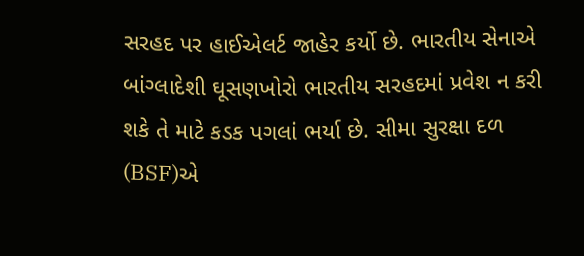સરહદ પર હાઈએલર્ટ જાહેર કર્યો છે. ભારતીય સેનાએ બાંગ્લાદેશી ઘૂસણખોરો ભારતીય સરહદમાં પ્રવેશ ન કરી શકે તે માટે કડક પગલાં ભર્યા છે. સીમા સુરક્ષા દળ (BSF)એ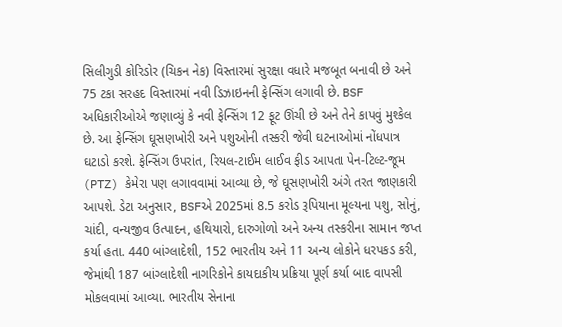સિલીગુડી કોરિડોર (ચિકન નેક) વિસ્તારમાં સુરક્ષા વધારે મજબૂત બનાવી છે અને 75 ટકા સરહદ વિસ્તારમાં નવી ડિઝાઇનની ફેન્સિંગ લગાવી છે. BSF અધિકારીઓએ જણાવ્યું કે નવી ફેન્સિંગ 12 ફૂટ ઊંચી છે અને તેને કાપવું મુશ્કેલ છે. આ ફેન્સિંગ ઘૂસણખોરી અને પશુઓની તસ્કરી જેવી ઘટનાઓમાં નોંધપાત્ર ઘટાડો કરશે. ફેન્સિંગ ઉપરાંત, રિયલ-ટાઈમ લાઈવ ફીડ આપતા પેન-ટિલ્ટ-જૂમ (PTZ) કેમેરા પણ લગાવવામાં આવ્યા છે, જે ઘૂસણખોરી અંગે તરત જાણકારી આપશે. ડેટા અનુસાર, BSFએ 2025માં 8.5 કરોડ રૂપિયાના મૂલ્યના પશુ, સોનું, ચાંદી, વન્યજીવ ઉત્પાદન, હથિયારો, દારુગોળો અને અન્ય તસ્કરીના સામાન જપ્ત કર્યા હતા. 440 બાંગ્લાદેશી, 152 ભારતીય અને 11 અન્ય લોકોને ધરપકડ કરી, જેમાંથી 187 બાંગ્લાદેશી નાગરિકોને કાયદાકીય પ્રક્રિયા પૂર્ણ કર્યા બાદ વાપસી મોકલવામાં આવ્યા. ભારતીય સેનાના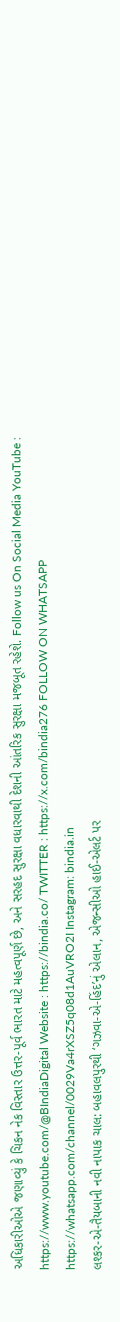અધિકારીઓએ જણાવ્યું કે ચિકન નેક વિસ્તાર ઉત્તર-પૂર્વ ભારત માટે મહત્વપૂર્ણ છે, અને સરહદ સુરક્ષા વધારવાથી દેશની આંતરિક સુરક્ષા મજબૂત રહેશે. Follow us On Social Media YouTube : https://www.youtube.com/@BIndiaDigital Website : https://bindia.co/ TWITTER : https://x.com/bindia276 FOLLOW ON WHATSAPP https://whatsapp.com/channel/0029Va4rXSZ5q08d1AuVRO2I Instagram: bindia.in
લશ્કર-એ-તૈયબાની નવી નાપાક ચાલ: બહાવલપુરથી ‘ગઝવા-એ-હિંદ’નું એલાન, એજન્સીઓ હાઈ-એલર્ટ પર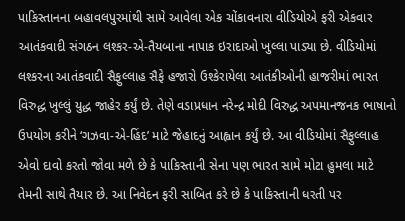પાકિસ્તાનના બહાવલપુરમાંથી સામે આવેલા એક ચોંકાવનારા વીડિયોએ ફરી એકવાર આતંકવાદી સંગઠન લશ્કર-એ-તૈયબાના નાપાક ઇરાદાઓ ખુલ્લા પાડ્યા છે. વીડિયોમાં લશ્કરના આતંકવાદી સૈફુલ્લાહ સૈફે હજારો ઉશ્કેરાયેલા આતંકીઓની હાજરીમાં ભારત વિરુદ્ધ ખુલ્લું યુદ્ધ જાહેર કર્યું છે. તેણે વડાપ્રધાન નરેન્દ્ર મોદી વિરુદ્ધ અપમાનજનક ભાષાનો ઉપયોગ કરીને ‘ગઝવા-એ-હિંદ’ માટે જેહાદનું આહ્વાન કર્યું છે. આ વીડિયોમાં સૈફુલ્લાહ એવો દાવો કરતો જોવા મળે છે કે પાકિસ્તાની સેના પણ ભારત સામે મોટા હુમલા માટે તેમની સાથે તૈયાર છે. આ નિવેદન ફરી સાબિત કરે છે કે પાકિસ્તાની ધરતી પર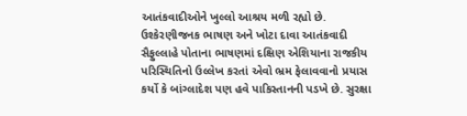આતંકવાદીઓને ખુલ્લો આશ્રય મળી રહ્યો છે. ઉશ્કેરણીજનક ભાષણ અને ખોટા દાવા આતંકવાદી સૈફુલ્લાહે પોતાના ભાષણમાં દક્ષિણ એશિયાના રાજકીય પરિસ્થિતિનો ઉલ્લેખ કરતાં એવો ભ્રમ ફેલાવવાનો પ્રયાસ કર્યો કે બાંગ્લાદેશ પણ હવે પાકિસ્તાનની પડખે છે. સુરક્ષા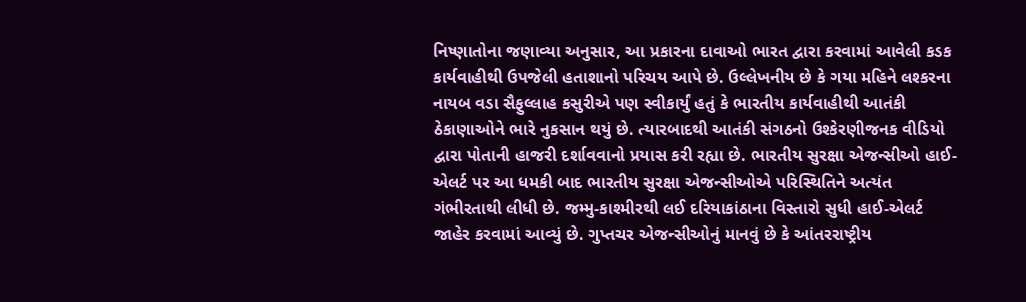નિષ્ણાતોના જણાવ્યા અનુસાર, આ પ્રકારના દાવાઓ ભારત દ્વારા કરવામાં આવેલી કડક કાર્યવાહીથી ઉપજેલી હતાશાનો પરિચય આપે છે. ઉલ્લેખનીય છે કે ગયા મહિને લશ્કરના નાયબ વડા સૈફુલ્લાહ કસુરીએ પણ સ્વીકાર્યું હતું કે ભારતીય કાર્યવાહીથી આતંકી ઠેકાણાઓને ભારે નુકસાન થયું છે. ત્યારબાદથી આતંકી સંગઠનો ઉશ્કેરણીજનક વીડિયો દ્વારા પોતાની હાજરી દર્શાવવાનો પ્રયાસ કરી રહ્યા છે. ભારતીય સુરક્ષા એજન્સીઓ હાઈ-એલર્ટ પર આ ધમકી બાદ ભારતીય સુરક્ષા એજન્સીઓએ પરિસ્થિતિને અત્યંત ગંભીરતાથી લીધી છે. જમ્મુ-કાશ્મીરથી લઈ દરિયાકાંઠાના વિસ્તારો સુધી હાઈ-એલર્ટ જાહેર કરવામાં આવ્યું છે. ગુપ્તચર એજન્સીઓનું માનવું છે કે આંતરરાષ્ટ્રીય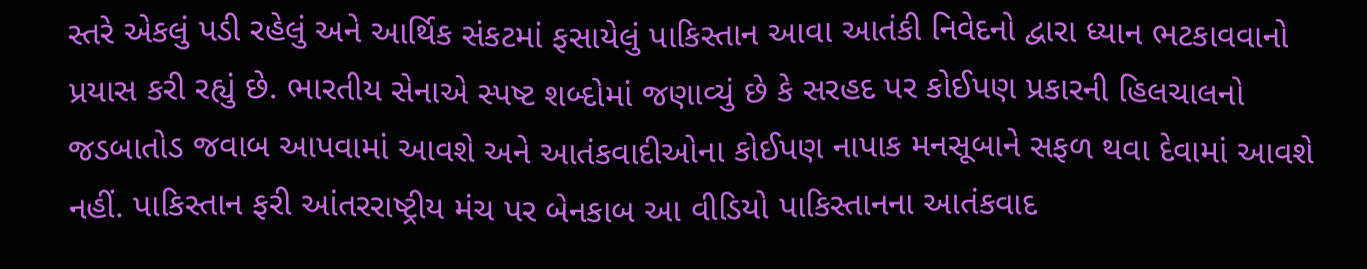સ્તરે એકલું પડી રહેલું અને આર્થિક સંકટમાં ફસાયેલું પાકિસ્તાન આવા આતંકી નિવેદનો દ્વારા ધ્યાન ભટકાવવાનો પ્રયાસ કરી રહ્યું છે. ભારતીય સેનાએ સ્પષ્ટ શબ્દોમાં જણાવ્યું છે કે સરહદ પર કોઈપણ પ્રકારની હિલચાલનો જડબાતોડ જવાબ આપવામાં આવશે અને આતંકવાદીઓના કોઈપણ નાપાક મનસૂબાને સફળ થવા દેવામાં આવશે નહીં. પાકિસ્તાન ફરી આંતરરાષ્ટ્રીય મંચ પર બેનકાબ આ વીડિયો પાકિસ્તાનના આતંકવાદ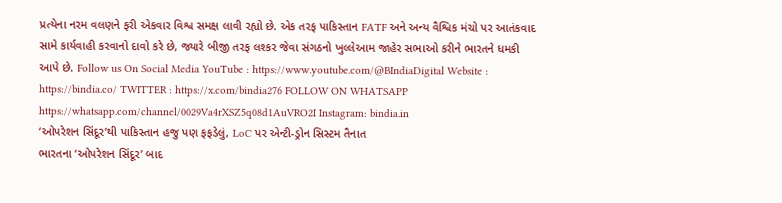પ્રત્યેના નરમ વલણને ફરી એકવાર વિશ્વ સમક્ષ લાવી રહ્યો છે. એક તરફ પાકિસ્તાન FATF અને અન્ય વૈશ્વિક મંચો પર આતંકવાદ સામે કાર્યવાહી કરવાનો દાવો કરે છે, જ્યારે બીજી તરફ લશ્કર જેવા સંગઠનો ખુલ્લેઆમ જાહેર સભાઓ કરીને ભારતને ધમકી આપે છે. Follow us On Social Media YouTube : https://www.youtube.com/@BIndiaDigital Website : https://bindia.co/ TWITTER : https://x.com/bindia276 FOLLOW ON WHATSAPP https://whatsapp.com/channel/0029Va4rXSZ5q08d1AuVRO2I Instagram: bindia.in
‘ઓપરેશન સિંદૂર’થી પાકિસ્તાન હજુ પણ ફફડેલું, LoC પર એન્ટી-ડ્રોન સિસ્ટમ તૈનાત
ભારતના ‘ઓપરેશન સિંદૂર’ બાદ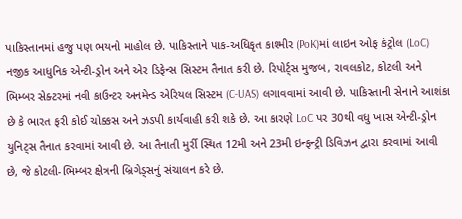પાકિસ્તાનમાં હજુ પણ ભયનો માહોલ છે. પાકિસ્તાને પાક-અધિકૃત કાશ્મીર (PoK)માં લાઇન ઓફ કંટ્રોલ (LoC) નજીક આધુનિક એન્ટી-ડ્રોન અને એર ડિફેન્સ સિસ્ટમ તૈનાત કરી છે. રિપોર્ટ્સ મુજબ, રાવલકોટ, કોટલી અને ભિમ્બર સેક્ટરમાં નવી કાઉન્ટર અનમેન્ડ એરિયલ સિસ્ટમ (C-UAS) લગાવવામાં આવી છે. પાકિસ્તાની સેનાને આશંકા છે કે ભારત ફરી કોઈ ચોક્કસ અને ઝડપી કાર્યવાહી કરી શકે છે. આ કારણે LoC પર 30થી વધુ ખાસ એન્ટી-ડ્રોન યુનિટ્સ તૈનાત કરવામાં આવી છે. આ તૈનાતી મુર્રી સ્થિત 12મી અને 23મી ઇન્ફન્ટ્રી ડિવિઝન દ્વારા કરવામાં આવી છે, જે કોટલી-ભિમ્બર ક્ષેત્રની બ્રિગેડ્સનું સંચાલન કરે છે.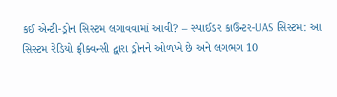કઈ એન્ટી-ડ્રોન સિસ્ટમ લગાવવામાં આવી? – સ્પાઈડર કાઉન્ટર-UAS સિસ્ટમ: આ સિસ્ટમ રેડિયો ફ્રીક્વન્સી દ્વારા ડ્રોનને ઓળખે છે અને લગભગ 10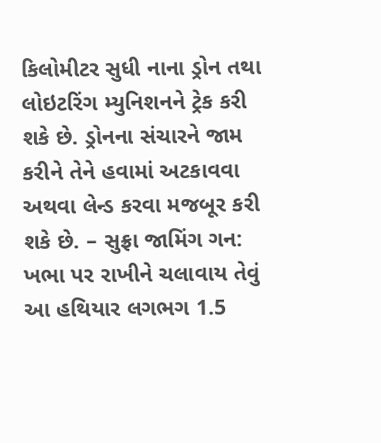કિલોમીટર સુધી નાના ડ્રોન તથા લોઇટરિંગ મ્યુનિશનને ટ્રેક કરી શકે છે. ડ્રોનના સંચારને જામ કરીને તેને હવામાં અટકાવવા અથવા લેન્ડ કરવા મજબૂર કરી શકે છે. – સુફ્રા જામિંગ ગન: ખભા પર રાખીને ચલાવાય તેવું આ હથિયાર લગભગ 1.5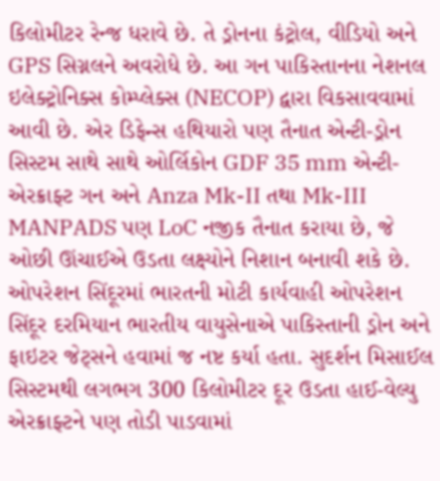કિલોમીટર રેન્જ ધરાવે છે. તે ડ્રોનના કંટ્રોલ, વીડિયો અને GPS સિગ્નલને અવરોધે છે. આ ગન પાકિસ્તાનના નેશનલ ઇલેક્ટ્રોનિક્સ કોમ્પ્લેક્સ (NECOP) દ્વારા વિકસાવવામાં આવી છે. એર ડિફેન્સ હથિયારો પણ તૈનાત એન્ટી-ડ્રોન સિસ્ટમ સાથે સાથે ઓર્લિકોન GDF 35 mm એન્ટી-એરક્રાફ્ટ ગન અને Anza Mk-II તથા Mk-III MANPADS પણ LoC નજીક તૈનાત કરાયા છે, જે ઓછી ઊંચાઈએ ઉડતા લક્ષ્યોને નિશાન બનાવી શકે છે. ઓપરેશન સિંદૂરમાં ભારતની મોટી કાર્યવાહી ઓપરેશન સિંદૂર દરમિયાન ભારતીય વાયુસેનાએ પાકિસ્તાની ડ્રોન અને ફાઇટર જેટ્સને હવામાં જ નષ્ટ કર્યા હતા. સુદર્શન મિસાઈલ સિસ્ટમથી લગભગ 300 કિલોમીટર દૂર ઉડતા હાઈ-વેલ્યુ એરક્રાફ્ટને પણ તોડી પાડવામાં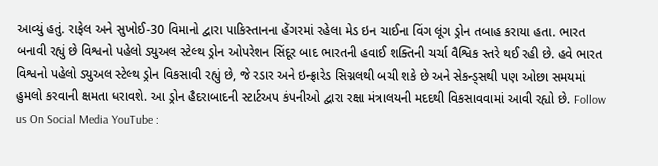આવ્યું હતું. રાફેલ અને સુખોઈ-30 વિમાનો દ્વારા પાકિસ્તાનના હેંગરમાં રહેલા મેડ ઇન ચાઈના વિંગ લૂંગ ડ્રોન તબાહ કરાયા હતા. ભારત બનાવી રહ્યું છે વિશ્વનો પહેલો ડ્યુઅલ સ્ટેલ્થ ડ્રોન ઓપરેશન સિંદૂર બાદ ભારતની હવાઈ શક્તિની ચર્ચા વૈશ્વિક સ્તરે થઈ રહી છે. હવે ભારત વિશ્વનો પહેલો ડ્યુઅલ સ્ટેલ્થ ડ્રોન વિકસાવી રહ્યું છે, જે રડાર અને ઇન્ફ્રારેડ સિગ્નલથી બચી શકે છે અને સેકન્ડ્સથી પણ ઓછા સમયમાં હુમલો કરવાની ક્ષમતા ધરાવશે. આ ડ્રોન હૈદરાબાદની સ્ટાર્ટઅપ કંપનીઓ દ્વારા રક્ષા મંત્રાલયની મદદથી વિકસાવવામાં આવી રહ્યો છે. Follow us On Social Media YouTube :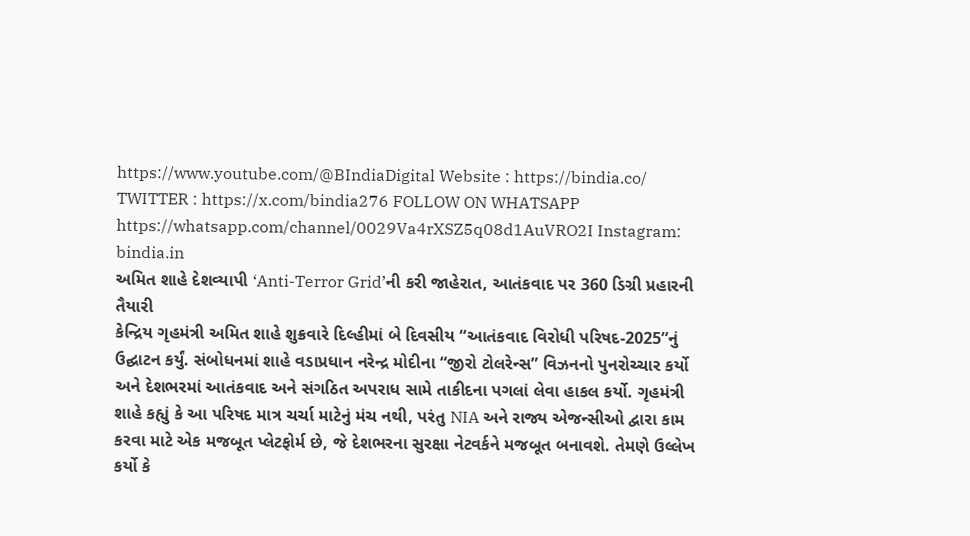https://www.youtube.com/@BIndiaDigital Website : https://bindia.co/ TWITTER : https://x.com/bindia276 FOLLOW ON WHATSAPP https://whatsapp.com/channel/0029Va4rXSZ5q08d1AuVRO2I Instagram: bindia.in
અમિત શાહે દેશવ્યાપી ‘Anti-Terror Grid’ની કરી જાહેરાત, આતંકવાદ પર 360 ડિગ્રી પ્રહારની તૈયારી
કેન્દ્રિય ગૃહમંત્રી અમિત શાહે શુક્રવારે દિલ્હીમાં બે દિવસીય “આતંકવાદ વિરોધી પરિષદ-2025”નું ઉદ્ઘાટન કર્યું. સંબોધનમાં શાહે વડાપ્રધાન નરેન્દ્ર મોદીના “જીરો ટોલરેન્સ” વિઝનનો પુનરોચ્ચાર કર્યો અને દેશભરમાં આતંકવાદ અને સંગઠિત અપરાધ સામે તાકીદના પગલાં લેવા હાકલ કર્યો. ગૃહમંત્રી શાહે કહ્યું કે આ પરિષદ માત્ર ચર્ચા માટેનું મંચ નથી, પરંતુ NIA અને રાજ્ય એજન્સીઓ દ્વારા કામ કરવા માટે એક મજબૂત પ્લેટફોર્મ છે, જે દેશભરના સુરક્ષા નેટવર્કને મજબૂત બનાવશે. તેમણે ઉલ્લેખ કર્યો કે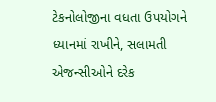ટેકનોલોજીના વધતા ઉપયોગને ધ્યાનમાં રાખીને, સલામતી એજન્સીઓને દરેક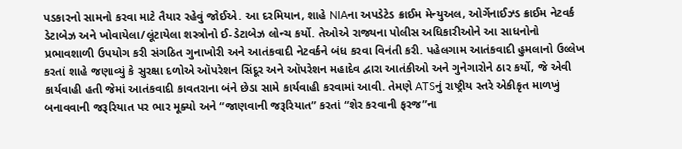પડકારનો સામનો કરવા માટે તૈયાર રહેવું જોઈએ. આ દરમિયાન, શાહે NIAના અપડેટેડ ક્રાઈમ મેન્યુઅલ, ઓર્ગેનાઈઝ્ડ ક્રાઈમ નેટવર્ક ડેટાબેઝ અને ખોવાયેલા/લૂંટાયેલા શસ્ત્રોનો ઈ-ડેટાબેઝ લોન્ચ કર્યો. તેઓએ રાજ્યના પોલીસ અધિકારીઓને આ સાધનોનો પ્રભાવશાળી ઉપયોગ કરી સંગઠિત ગુનાખોરી અને આતંકવાદી નેટવર્કને બંધ કરવા વિનંતી કરી. પહેલગામ આતંકવાદી હુમલાનો ઉલ્લેખ કરતાં શાહે જણાવ્યું કે સુરક્ષા દળોએ ઑપરેશન સિંદૂર અને ઑપરેશન મહાદેવ દ્વારા આતંકીઓ અને ગુનેગારોને ઠાર કર્યો, જે એવી કાર્યવાહી હતી જેમાં આતંકવાદી કાવતરાના બંને છેડા સામે કાર્યવાહી કરવામાં આવી. તેમણે ATSનું રાષ્ટ્રીય સ્તરે એકીકૃત માળખું બનાવવાની જરૂરિયાત પર ભાર મૂક્યો અને “જાણવાની જરૂરિયાત” કરતાં “શેર કરવાની ફરજ”ના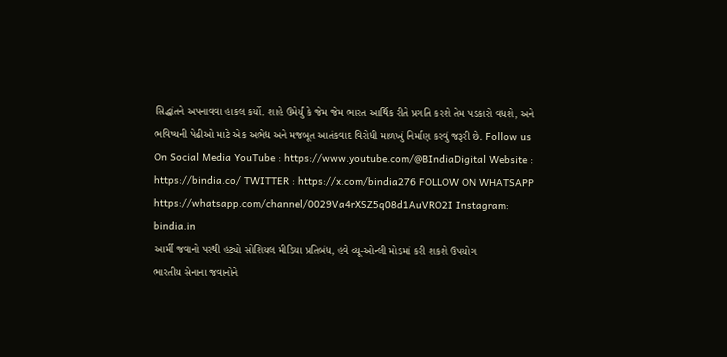સિદ્ધાંતને અપનાવવા હાકલ કર્યો. શાહે ઉમેર્યું કે જેમ જેમ ભારત આર્થિક રીતે પ્રગતિ કરશે તેમ પડકારો વધશે, અને ભવિષ્યની પેઢીઓ માટે એક અભેદ્ય અને મજબૂત આતંકવાદ વિરોધી માળખું નિર્માણ કરવું જરૂરી છે. Follow us On Social Media YouTube : https://www.youtube.com/@BIndiaDigital Website : https://bindia.co/ TWITTER : https://x.com/bindia276 FOLLOW ON WHATSAPP https://whatsapp.com/channel/0029Va4rXSZ5q08d1AuVRO2I Instagram: bindia.in
આર્મી જવાનો પરથી હટ્યો સોશિયલ મીડિયા પ્રતિબંધ, હવે વ્યૂ-ઓન્લી મોડમાં કરી શકશે ઉપયોગ
ભારતીય સેનાના જવાનોને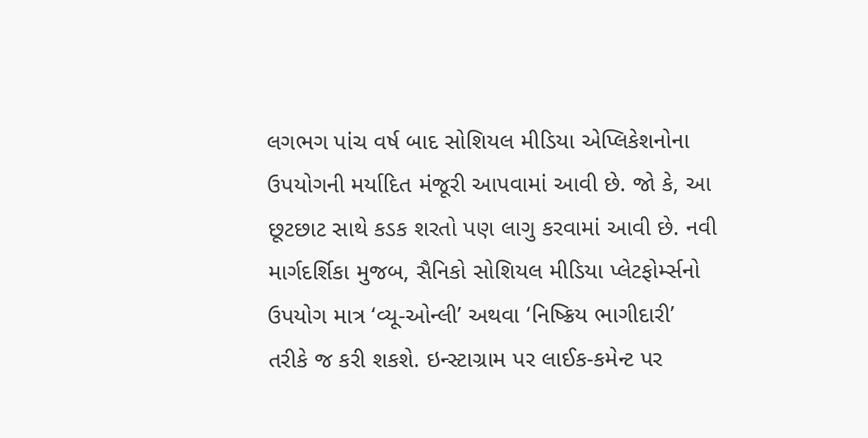લગભગ પાંચ વર્ષ બાદ સોશિયલ મીડિયા એપ્લિકેશનોના ઉપયોગની મર્યાદિત મંજૂરી આપવામાં આવી છે. જો કે, આ છૂટછાટ સાથે કડક શરતો પણ લાગુ કરવામાં આવી છે. નવી માર્ગદર્શિકા મુજબ, સૈનિકો સોશિયલ મીડિયા પ્લેટફોર્મ્સનો ઉપયોગ માત્ર ‘વ્યૂ-ઓન્લી’ અથવા ‘નિષ્ક્રિય ભાગીદારી’ તરીકે જ કરી શકશે. ઇન્સ્ટાગ્રામ પર લાઈક-કમેન્ટ પર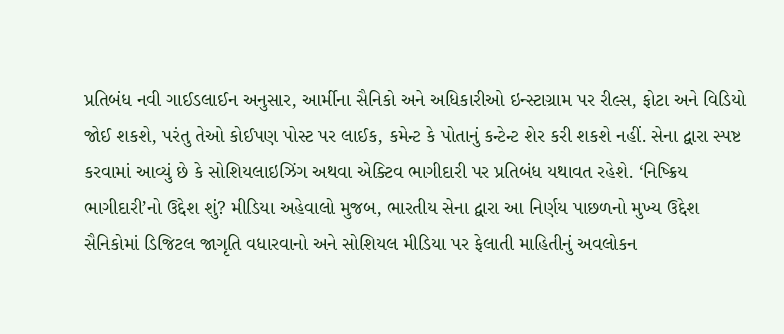પ્રતિબંધ નવી ગાઈડલાઈન અનુસાર, આર્મીના સૈનિકો અને અધિકારીઓ ઇન્સ્ટાગ્રામ પર રીલ્સ, ફોટા અને વિડિયો જોઈ શકશે, પરંતુ તેઓ કોઈપણ પોસ્ટ પર લાઈક, કમેન્ટ કે પોતાનું કન્ટેન્ટ શેર કરી શકશે નહીં. સેના દ્વારા સ્પષ્ટ કરવામાં આવ્યું છે કે સોશિયલાઇઝિંગ અથવા એક્ટિવ ભાગીદારી પર પ્રતિબંધ યથાવત રહેશે. ‘નિષ્ક્રિય ભાગીદારી’નો ઉદ્દેશ શું? મીડિયા અહેવાલો મુજબ, ભારતીય સેના દ્વારા આ નિર્ણય પાછળનો મુખ્ય ઉદ્દેશ સૈનિકોમાં ડિજિટલ જાગૃતિ વધારવાનો અને સોશિયલ મીડિયા પર ફેલાતી માહિતીનું અવલોકન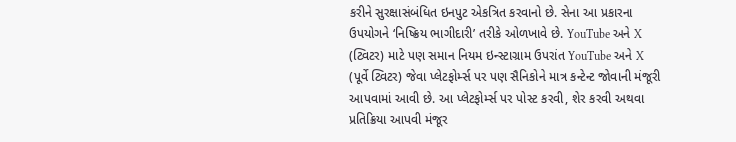કરીને સુરક્ષાસંબંધિત ઇનપુટ એકત્રિત કરવાનો છે. સેના આ પ્રકારના ઉપયોગને ‘નિષ્ક્રિય ભાગીદારી’ તરીકે ઓળખાવે છે. YouTube અને X (ટ્વિટર) માટે પણ સમાન નિયમ ઇન્સ્ટાગ્રામ ઉપરાંત YouTube અને X (પૂર્વે ટ્વિટર) જેવા પ્લેટફોર્મ્સ પર પણ સૈનિકોને માત્ર કન્ટેન્ટ જોવાની મંજૂરી આપવામાં આવી છે. આ પ્લેટફોર્મ્સ પર પોસ્ટ કરવી, શેર કરવી અથવા પ્રતિક્રિયા આપવી મંજૂર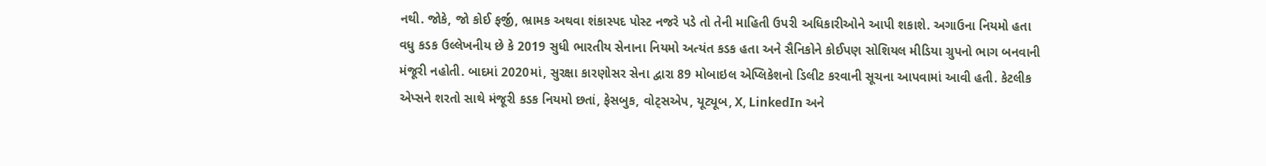નથી. જોકે, જો કોઈ ફર્જી, ભ્રામક અથવા શંકાસ્પદ પોસ્ટ નજરે પડે તો તેની માહિતી ઉપરી અધિકારીઓને આપી શકાશે. અગાઉના નિયમો હતા વધુ કડક ઉલ્લેખનીય છે કે 2019 સુધી ભારતીય સેનાના નિયમો અત્યંત કડક હતા અને સૈનિકોને કોઈપણ સોશિયલ મીડિયા ગ્રુપનો ભાગ બનવાની મંજૂરી નહોતી. બાદમાં 2020માં, સુરક્ષા કારણોસર સેના દ્વારા 89 મોબાઇલ એપ્લિકેશનો ડિલીટ કરવાની સૂચના આપવામાં આવી હતી. કેટલીક એપ્સને શરતો સાથે મંજૂરી કડક નિયમો છતાં, ફેસબુક, વોટ્સએપ, યૂટ્યૂબ, X, LinkedIn અને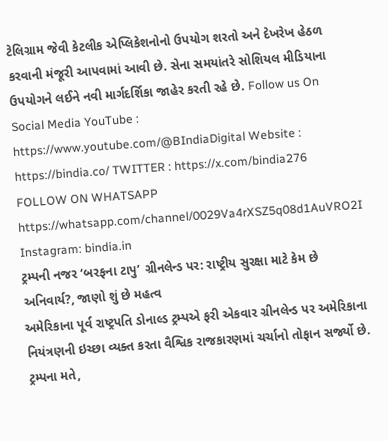ટેલિગ્રામ જેવી કેટલીક એપ્લિકેશનોનો ઉપયોગ શરતો અને દેખરેખ હેઠળ કરવાની મંજૂરી આપવામાં આવી છે. સેના સમયાંતરે સોશિયલ મીડિયાના ઉપયોગને લઈને નવી માર્ગદર્શિકા જાહેર કરતી રહે છે. Follow us On Social Media YouTube : https://www.youtube.com/@BIndiaDigital Website : https://bindia.co/ TWITTER : https://x.com/bindia276 FOLLOW ON WHATSAPP https://whatsapp.com/channel/0029Va4rXSZ5q08d1AuVRO2I Instagram: bindia.in
ટ્રમ્પની નજર ‘બરફના ટાપુ’ ગ્રીનલેન્ડ પર: રાષ્ટ્રીય સુરક્ષા માટે કેમ છે અનિવાર્ય?, જાણો શું છે મહત્વ
અમેરિકાના પૂર્વ રાષ્ટ્રપતિ ડોનાલ્ડ ટ્રમ્પએ ફરી એકવાર ગ્રીનલેન્ડ પર અમેરિકાના નિયંત્રણની ઇચ્છા વ્યક્ત કરતા વૈશ્વિક રાજકારણમાં ચર્ચાનો તોફાન સર્જ્યો છે. ટ્રમ્પના મતે,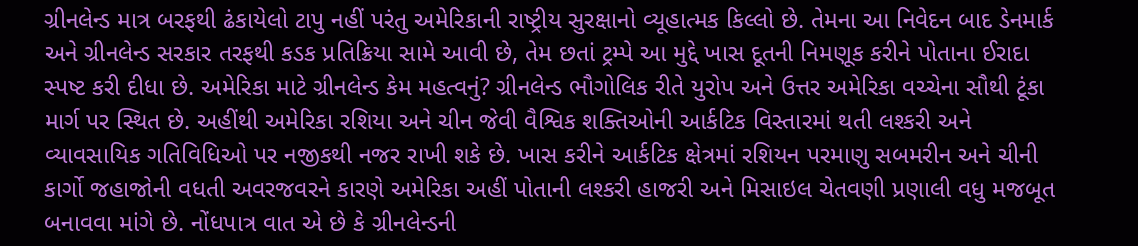ગ્રીનલેન્ડ માત્ર બરફથી ઢંકાયેલો ટાપુ નહીં પરંતુ અમેરિકાની રાષ્ટ્રીય સુરક્ષાનો વ્યૂહાત્મક કિલ્લો છે. તેમના આ નિવેદન બાદ ડેનમાર્ક અને ગ્રીનલેન્ડ સરકાર તરફથી કડક પ્રતિક્રિયા સામે આવી છે, તેમ છતાં ટ્રમ્પે આ મુદ્દે ખાસ દૂતની નિમણૂક કરીને પોતાના ઈરાદા સ્પષ્ટ કરી દીધા છે. અમેરિકા માટે ગ્રીનલેન્ડ કેમ મહત્વનું? ગ્રીનલેન્ડ ભૌગોલિક રીતે યુરોપ અને ઉત્તર અમેરિકા વચ્ચેના સૌથી ટૂંકા માર્ગ પર સ્થિત છે. અહીંથી અમેરિકા રશિયા અને ચીન જેવી વૈશ્વિક શક્તિઓની આર્કટિક વિસ્તારમાં થતી લશ્કરી અને વ્યાવસાયિક ગતિવિધિઓ પર નજીકથી નજર રાખી શકે છે. ખાસ કરીને આર્કટિક ક્ષેત્રમાં રશિયન પરમાણુ સબમરીન અને ચીની કાર્ગો જહાજોની વધતી અવરજવરને કારણે અમેરિકા અહીં પોતાની લશ્કરી હાજરી અને મિસાઇલ ચેતવણી પ્રણાલી વધુ મજબૂત બનાવવા માંગે છે. નોંધપાત્ર વાત એ છે કે ગ્રીનલેન્ડની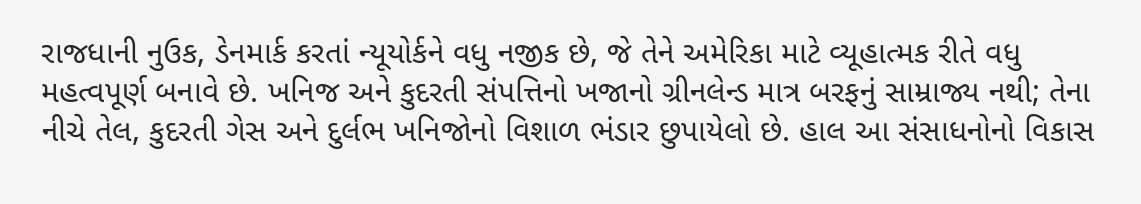રાજધાની નુઉક, ડેનમાર્ક કરતાં ન્યૂયોર્કને વધુ નજીક છે, જે તેને અમેરિકા માટે વ્યૂહાત્મક રીતે વધુ મહત્વપૂર્ણ બનાવે છે. ખનિજ અને કુદરતી સંપત્તિનો ખજાનો ગ્રીનલેન્ડ માત્ર બરફનું સામ્રાજ્ય નથી; તેના નીચે તેલ, કુદરતી ગેસ અને દુર્લભ ખનિજોનો વિશાળ ભંડાર છુપાયેલો છે. હાલ આ સંસાધનોનો વિકાસ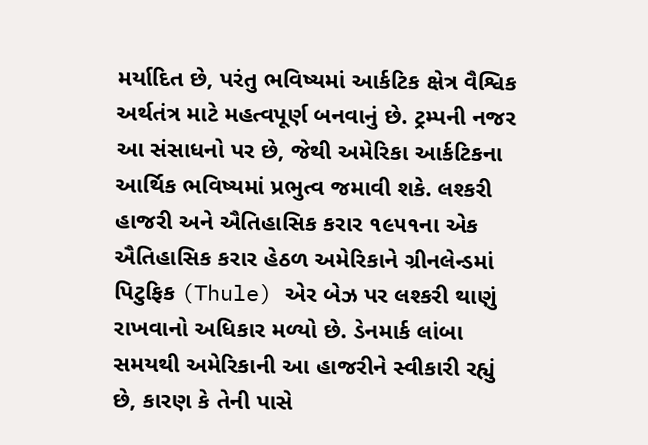મર્યાદિત છે, પરંતુ ભવિષ્યમાં આર્કટિક ક્ષેત્ર વૈશ્વિક અર્થતંત્ર માટે મહત્વપૂર્ણ બનવાનું છે. ટ્રમ્પની નજર આ સંસાધનો પર છે, જેથી અમેરિકા આર્કટિકના આર્થિક ભવિષ્યમાં પ્રભુત્વ જમાવી શકે. લશ્કરી હાજરી અને ઐતિહાસિક કરાર ૧૯૫૧ના એક ઐતિહાસિક કરાર હેઠળ અમેરિકાને ગ્રીનલેન્ડમાં પિટુફિક (Thule) એર બેઝ પર લશ્કરી થાણું રાખવાનો અધિકાર મળ્યો છે. ડેનમાર્ક લાંબા સમયથી અમેરિકાની આ હાજરીને સ્વીકારી રહ્યું છે, કારણ કે તેની પાસે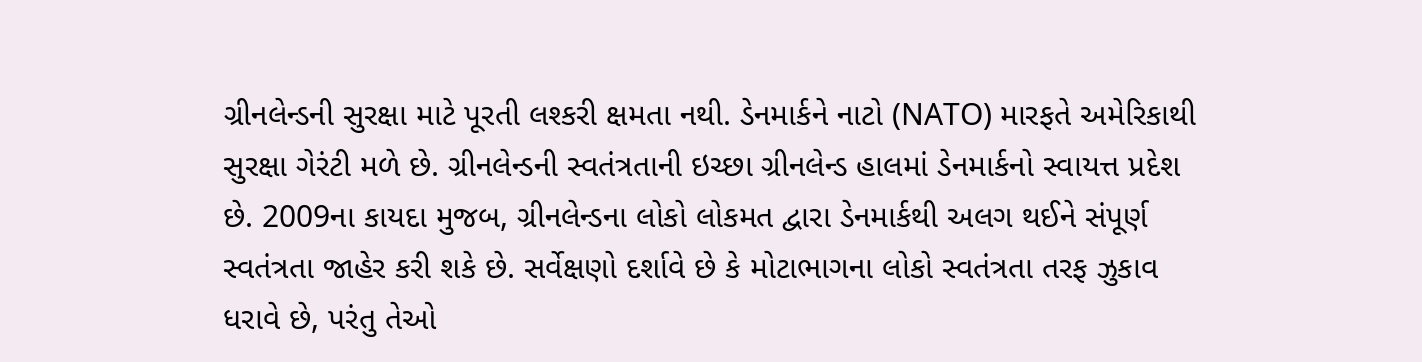ગ્રીનલેન્ડની સુરક્ષા માટે પૂરતી લશ્કરી ક્ષમતા નથી. ડેનમાર્કને નાટો (NATO) મારફતે અમેરિકાથી સુરક્ષા ગેરંટી મળે છે. ગ્રીનલેન્ડની સ્વતંત્રતાની ઇચ્છા ગ્રીનલેન્ડ હાલમાં ડેનમાર્કનો સ્વાયત્ત પ્રદેશ છે. 2009ના કાયદા મુજબ, ગ્રીનલેન્ડના લોકો લોકમત દ્વારા ડેનમાર્કથી અલગ થઈને સંપૂર્ણ સ્વતંત્રતા જાહેર કરી શકે છે. સર્વેક્ષણો દર્શાવે છે કે મોટાભાગના લોકો સ્વતંત્રતા તરફ ઝુકાવ ધરાવે છે, પરંતુ તેઓ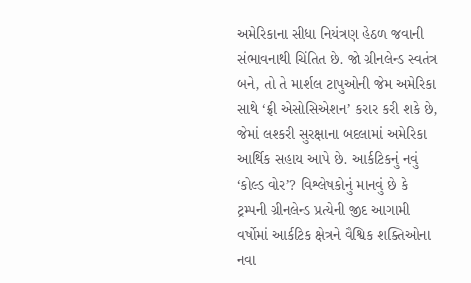અમેરિકાના સીધા નિયંત્રણ હેઠળ જવાની સંભાવનાથી ચિંતિત છે. જો ગ્રીનલેન્ડ સ્વતંત્ર બને, તો તે માર્શલ ટાપુઓની જેમ અમેરિકા સાથે ‘ફ્રી એસોસિએશન’ કરાર કરી શકે છે, જેમાં લશ્કરી સુરક્ષાના બદલામાં અમેરિકા આર્થિક સહાય આપે છે. આર્કટિકનું નવું ‘કોલ્ડ વોર’? વિશ્લેષકોનું માનવું છે કે ટ્રમ્પની ગ્રીનલેન્ડ પ્રત્યેની જીદ આગામી વર્ષોમાં આર્કટિક ક્ષેત્રને વૈશ્વિક શક્તિઓના નવા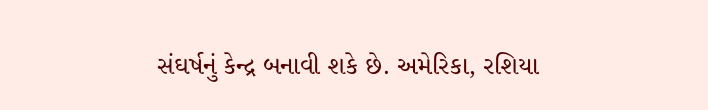સંઘર્ષનું કેન્દ્ર બનાવી શકે છે. અમેરિકા, રશિયા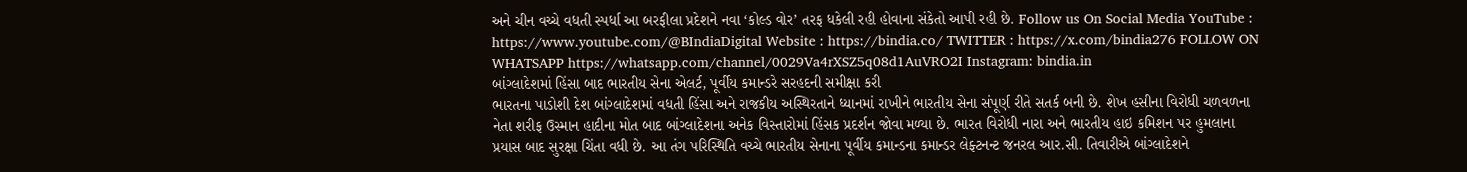અને ચીન વચ્ચે વધતી સ્પર્ધા આ બરફીલા પ્રદેશને નવા ‘કોલ્ડ વોર’ તરફ ધકેલી રહી હોવાના સંકેતો આપી રહી છે. Follow us On Social Media YouTube : https://www.youtube.com/@BIndiaDigital Website : https://bindia.co/ TWITTER : https://x.com/bindia276 FOLLOW ON WHATSAPP https://whatsapp.com/channel/0029Va4rXSZ5q08d1AuVRO2I Instagram: bindia.in
બાંગ્લાદેશમાં હિંસા બાદ ભારતીય સેના એલર્ટ, પૂર્વીય કમાન્ડરે સરહદની સમીક્ષા કરી
ભારતના પાડોશી દેશ બાંગ્લાદેશમાં વધતી હિંસા અને રાજકીય અસ્થિરતાને ધ્યાનમાં રાખીને ભારતીય સેના સંપૂર્ણ રીતે સતર્ક બની છે. શેખ હસીના વિરોધી ચળવળના નેતા શરીફ ઉસ્માન હાદીના મોત બાદ બાંગ્લાદેશના અનેક વિસ્તારોમાં હિંસક પ્રદર્શન જોવા મળ્યા છે. ભારત વિરોધી નારા અને ભારતીય હાઇ કમિશન પર હુમલાના પ્રયાસ બાદ સુરક્ષા ચિંતા વધી છે. આ તંગ પરિસ્થિતિ વચ્ચે ભારતીય સેનાના પૂર્વીય કમાન્ડના કમાન્ડર લેફ્ટનન્ટ જનરલ આર.સી. તિવારીએ બાંગ્લાદેશને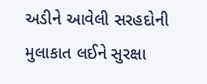અડીને આવેલી સરહદોની મુલાકાત લઈને સુરક્ષા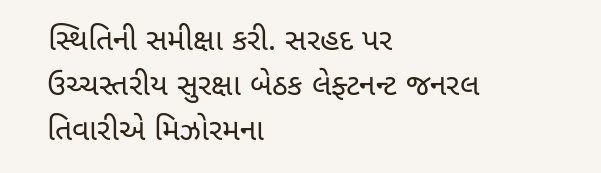સ્થિતિની સમીક્ષા કરી. સરહદ પર ઉચ્ચસ્તરીય સુરક્ષા બેઠક લેફ્ટનન્ટ જનરલ તિવારીએ મિઝોરમના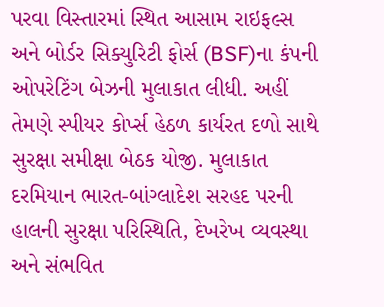પરવા વિસ્તારમાં સ્થિત આસામ રાઇફલ્સ અને બોર્ડર સિક્યુરિટી ફોર્સ (BSF)ના કંપની ઓપરેટિંગ બેઝની મુલાકાત લીધી. અહીં તેમણે સ્પીયર કોર્પ્સ હેઠળ કાર્યરત દળો સાથે સુરક્ષા સમીક્ષા બેઠક યોજી. મુલાકાત દરમિયાન ભારત-બાંગ્લાદેશ સરહદ પરની હાલની સુરક્ષા પરિસ્થિતિ, દેખરેખ વ્યવસ્થા અને સંભવિત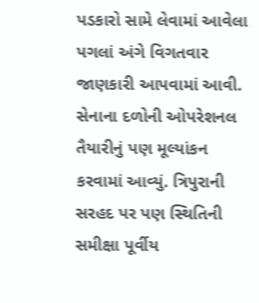પડકારો સામે લેવામાં આવેલા પગલાં અંગે વિગતવાર જાણકારી આપવામાં આવી. સેનાના દળોની ઓપરેશનલ તૈયારીનું પણ મૂલ્યાંકન કરવામાં આવ્યું. ત્રિપુરાની સરહદ પર પણ સ્થિતિની સમીક્ષા પૂર્વીય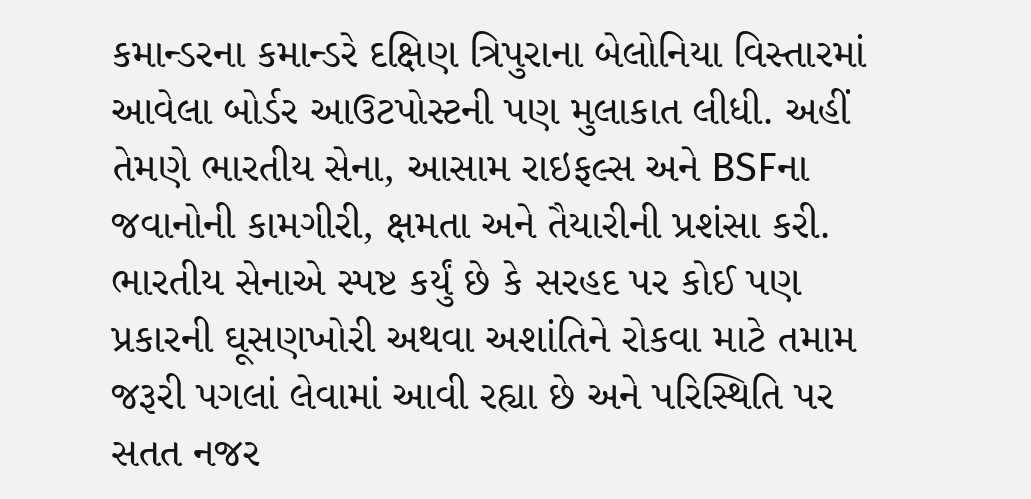કમાન્ડરના કમાન્ડરે દક્ષિણ ત્રિપુરાના બેલોનિયા વિસ્તારમાં આવેલા બોર્ડર આઉટપોસ્ટની પણ મુલાકાત લીધી. અહીં તેમણે ભારતીય સેના, આસામ રાઇફલ્સ અને BSFના જવાનોની કામગીરી, ક્ષમતા અને તૈયારીની પ્રશંસા કરી. ભારતીય સેનાએ સ્પષ્ટ કર્યું છે કે સરહદ પર કોઈ પણ પ્રકારની ઘૂસણખોરી અથવા અશાંતિને રોકવા માટે તમામ જરૂરી પગલાં લેવામાં આવી રહ્યા છે અને પરિસ્થિતિ પર સતત નજર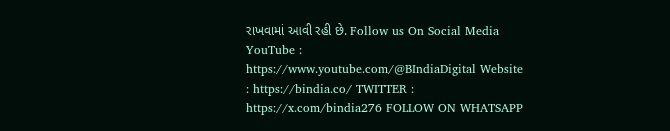રાખવામાં આવી રહી છે. Follow us On Social Media YouTube : https://www.youtube.com/@BIndiaDigital Website : https://bindia.co/ TWITTER : https://x.com/bindia276 FOLLOW ON WHATSAPP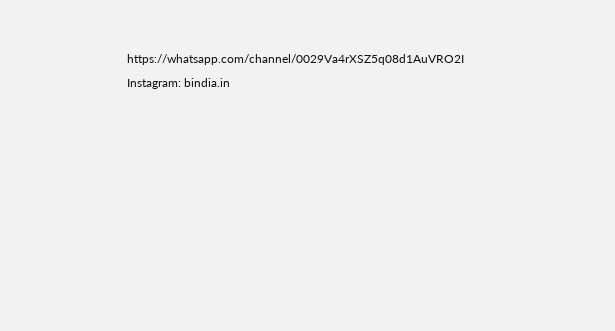https://whatsapp.com/channel/0029Va4rXSZ5q08d1AuVRO2I Instagram: bindia.in